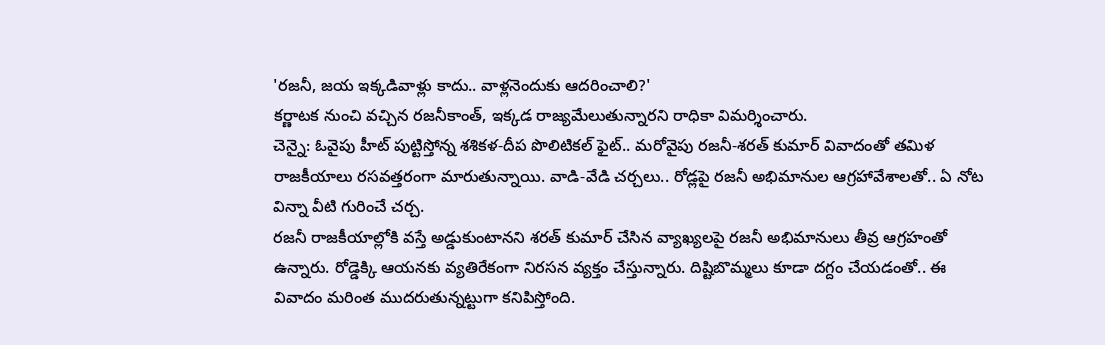'రజనీ, జయ ఇక్కడివాళ్లు కాదు.. వాళ్లనెందుకు ఆదరించాలి?'
కర్ణాటక నుంచి వచ్చిన రజనీకాంత్, ఇక్కడ రాజ్యమేలుతున్నారని రాధికా విమర్శించారు.
చెన్నై: ఓవైపు హీట్ పుట్టిస్తోన్న శశికళ-దీప పొలిటికల్ ఫైట్.. మరోవైపు రజనీ-శరత్ కుమార్ వివాదంతో తమిళ రాజకీయాలు రసవత్తరంగా మారుతున్నాయి. వాడి-వేడి చర్చలు.. రోడ్లపై రజనీ అభిమానుల ఆగ్రహావేశాలతో.. ఏ నోట విన్నా వీటి గురించే చర్చ.
రజనీ రాజకీయాల్లోకి వస్తే అడ్డుకుంటానని శరత్ కుమార్ చేసిన వ్యాఖ్యలపై రజనీ అభిమానులు తీవ్ర ఆగ్రహంతో ఉన్నారు. రోడ్డెక్కి ఆయనకు వ్యతిరేకంగా నిరసన వ్యక్తం చేస్తున్నారు. దిష్టిబొమ్మలు కూడా దగ్దం చేయడంతో.. ఈ వివాదం మరింత ముదరుతున్నట్టుగా కనిపిస్తోంది.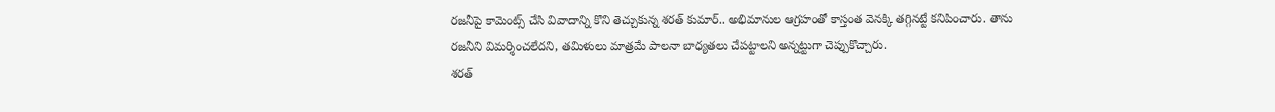రజనీపై కామెంట్స్ చేసి వివాదాన్ని కొని తెచ్చుకున్న శరత్ కుమార్.. అభిమానుల ఆగ్రహంతో కాస్తంత వెనక్కి తగ్గినట్టే కనిపించారు. తాను రజనీని విమర్శించలేదని, తమిళులు మాత్రమే పాలనా బాధ్యతలు చేపట్టాలని అన్నట్టుగా చెప్పుకొచ్చారు.
శరత్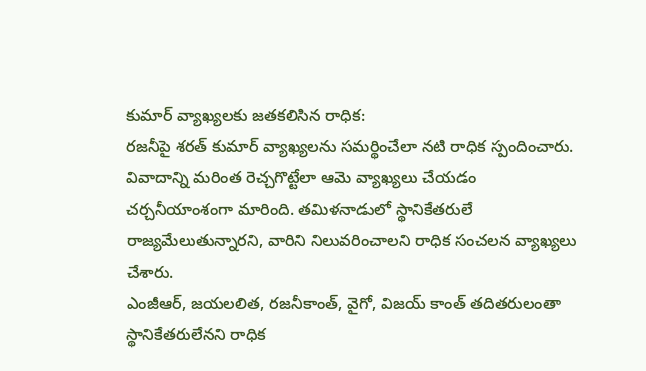కుమార్ వ్యాఖ్యలకు జతకలిసిన రాధిక:
రజనీపై శరత్ కుమార్ వ్యాఖ్యలను సమర్థించేలా నటి రాధిక స్పందించారు. వివాదాన్ని మరింత రెచ్చగొట్టేలా ఆమె వ్యాఖ్యలు చేయడం చర్చనీయాంశంగా మారింది. తమిళనాడులో స్థానికేతరులే రాజ్యమేలుతున్నారని, వారిని నిలువరించాలని రాధిక సంచలన వ్యాఖ్యలు చేశారు.
ఎంజీఆర్, జయలలిత, రజనీకాంత్, వైగో, విజయ్ కాంత్ తదితరులంతా స్థానికేతరులేనని రాధిక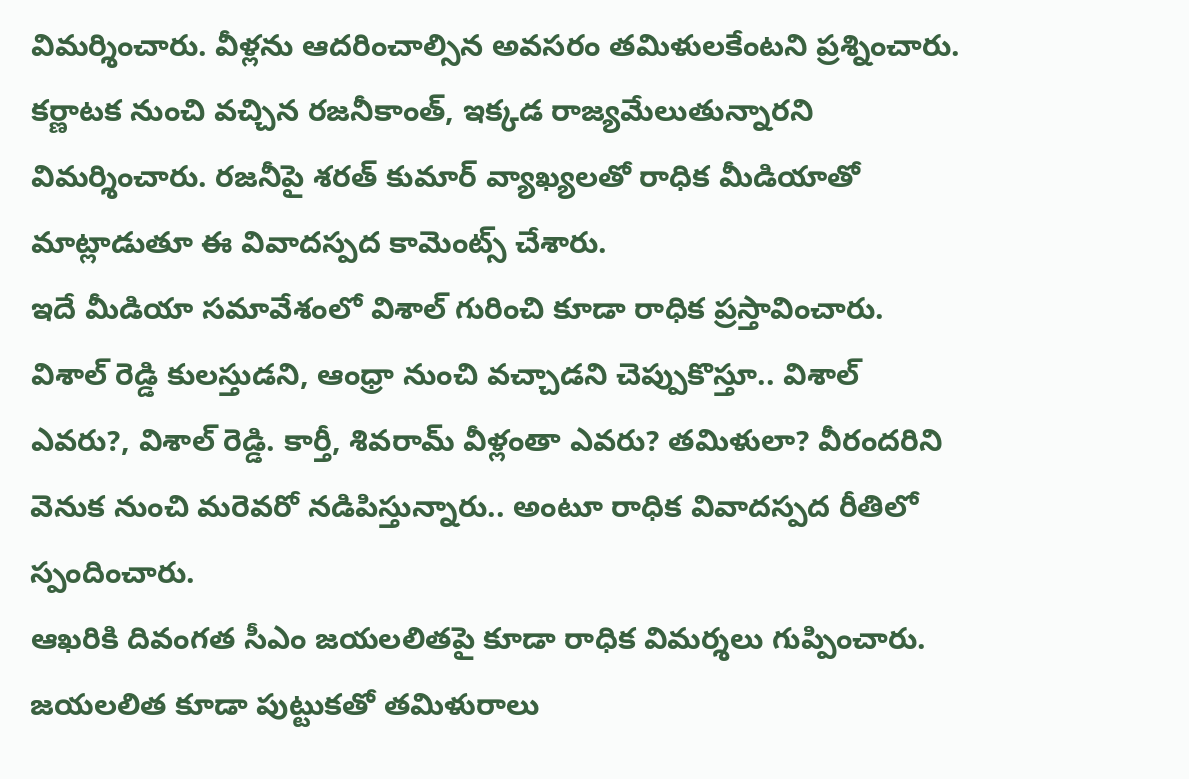విమర్శించారు. వీళ్లను ఆదరించాల్సిన అవసరం తమిళులకేంటని ప్రశ్నించారు. కర్ణాటక నుంచి వచ్చిన రజనీకాంత్, ఇక్కడ రాజ్యమేలుతున్నారని విమర్శించారు. రజనీపై శరత్ కుమార్ వ్యాఖ్యలతో రాధిక మీడియాతో మాట్లాడుతూ ఈ వివాదస్పద కామెంట్స్ చేశారు.
ఇదే మీడియా సమావేశంలో విశాల్ గురించి కూడా రాధిక ప్రస్తావించారు. విశాల్ రెడ్డి కులస్తుడని, ఆంధ్రా నుంచి వచ్చాడని చెప్పుకొస్తూ.. విశాల్ ఎవరు?, విశాల్ రెడ్డి. కార్తీ, శివరామ్ వీళ్లంతా ఎవరు? తమిళులా? వీరందరిని వెనుక నుంచి మరెవరో నడిపిస్తున్నారు.. అంటూ రాధిక వివాదస్పద రీతిలో స్పందించారు.
ఆఖరికి దివంగత సీఎం జయలలితపై కూడా రాధిక విమర్శలు గుప్పించారు. జయలలిత కూడా పుట్టుకతో తమిళురాలు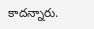కాదన్నారు.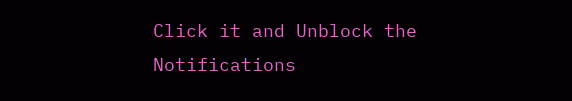Click it and Unblock the Notifications